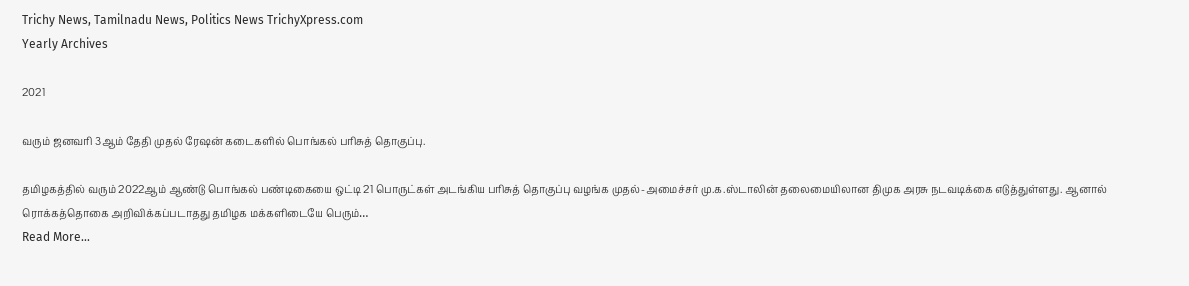Trichy News, Tamilnadu News, Politics News TrichyXpress.com
Yearly Archives

2021

வரும் ஜனவரி 3ஆம் தேதி முதல் ரேஷன் கடைகளில் பொங்கல் பரிசுத் தொகுப்பு.

தமிழகத்தில் வரும் 2022ஆம் ஆண்டு பொங்கல் பண்டிகையை ஒட்டி 21 பொருட்கள் அடங்கிய பரிசுத் தொகுப்பு வழங்க முதல்-அமைச்சர் மு.க.ஸ்டாலின் தலைமையிலான திமுக அரசு நடவடிக்கை எடுத்துள்ளது. ஆனால் ரொக்கத்தொகை அறிவிக்கப்படாதது தமிழக மக்களிடையே பெரும்…
Read More...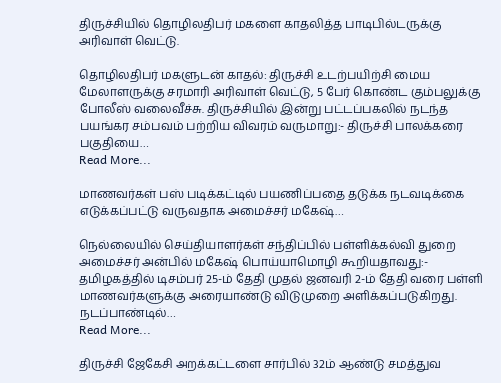திருச்சியில் தொழிலதிபர் மகளை காதலித்த பாடிபில்டருக்கு அரிவாள் வெட்டு.

தொழிலதிபர் மகளுடன் காதல்: திருச்சி உடற்பயிற்சி மைய மேலாளருக்கு சரமாரி அரிவாள் வெட்டு, 5 பேர் கொண்ட கும்பலுக்கு போலீஸ் வலைவீச்சு. திருச்சியில் இன்று பட்டப்பகலில் நடந்த பயங்கர சம்பவம் பற்றிய விவரம் வருமாறு:- திருச்சி பாலக்கரை பகுதியை…
Read More...

மாணவர்கள் பஸ் படிக்கட்டில் பயணிப்பதை தடுக்க நடவடிக்கை எடுக்கப்பட்டு வருவதாக அமைச்சர் மகேஷ்…

நெல்லையில் செய்தியாளர்கள் சந்திப்பில் பள்ளிக்கல்வி துறை அமைச்சர் அன்பில் மகேஷ் பொய்யாமொழி கூறியதாவது:- தமிழகத்தில் டிசம்பர் 25-ம் தேதி முதல் ஜனவரி 2-ம் தேதி வரை பள்ளி மாணவர்களுக்கு அரையாண்டு விடுமுறை அளிக்கப்படுகிறது. நடப்பாண்டில்…
Read More...

திருச்சி ஜேகேசி அறக்கட்டளை சார்பில் 32ம் ஆண்டு சமத்துவ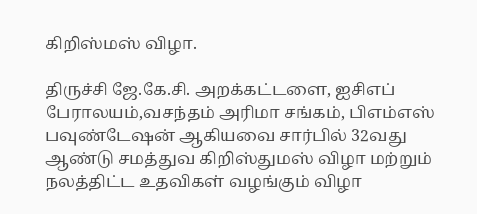கிறிஸ்மஸ் விழா.

திருச்சி ஜே.கே.சி. அறக்கட்டளை, ஐசிஎப் பேராலயம்,வசந்தம் அரிமா சங்கம், பிஎம்எஸ் பவுண்டேஷன் ஆகியவை சார்பில் 32வது ஆண்டு சமத்துவ கிறிஸ்துமஸ் விழா மற்றும் நலத்திட்ட உதவிகள் வழங்கும் விழா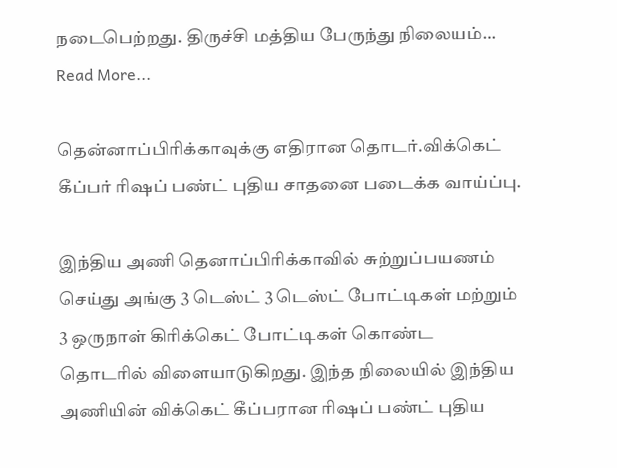நடைபெற்றது. திருச்சி மத்திய பேருந்து நிலையம்…
Read More...

தென்னாப்பிரிக்காவுக்கு எதிரான தொடர்.விக்கெட் கீப்பர் ரிஷப் பண்ட் புதிய சாதனை படைக்க வாய்ப்பு.

இந்திய அணி தெனாப்பிரிக்காவில் சுற்றுப்பயணம் செய்து அங்கு 3 டெஸ்ட் 3 டெஸ்ட் போட்டிகள் மற்றும் 3 ஒருநாள் கிரிக்கெட் போட்டிகள் கொண்ட தொடரில் விளையாடுகிறது. இந்த நிலையில் இந்திய அணியின் விக்கெட் கீப்பரான ரிஷப் பண்ட் புதிய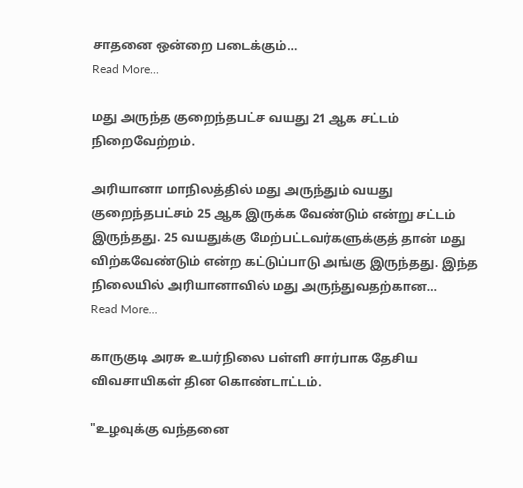சாதனை ஒன்றை படைக்கும்…
Read More...

மது அருந்த குறைந்தபட்ச வயது 21 ஆக சட்டம் நிறைவேற்றம்.

அரியானா மாநிலத்தில் மது அருந்தும் வயது குறைந்தபட்சம் 25 ஆக இருக்க வேண்டும் என்று சட்டம் இருந்தது. 25 வயதுக்கு மேற்பட்டவர்களுக்குத் தான் மது விற்கவேண்டும் என்ற கட்டுப்பாடு அங்கு இருந்தது. இந்த நிலையில் அரியானாவில் மது அருந்துவதற்கான…
Read More...

காருகுடி அரசு உயர்நிலை பள்ளி சார்பாக தேசிய விவசாயிகள் தின கொண்டாட்டம்.

"உழவுக்கு வந்தனை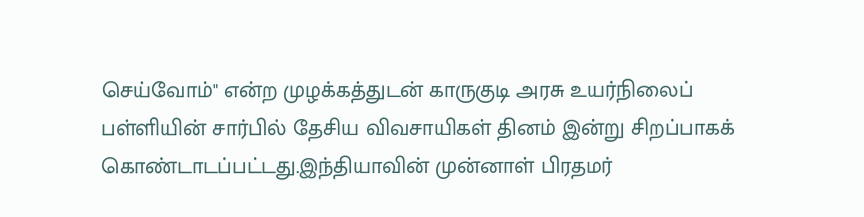செய்வோம்" என்ற முழக்கத்துடன் காருகுடி அரசு உயர்நிலைப் பள்ளியின் சார்பில் தேசிய விவசாயிகள் தினம் இன்று சிறப்பாகக் கொண்டாடப்பட்டது.இந்தியாவின் முன்னாள் பிரதமர்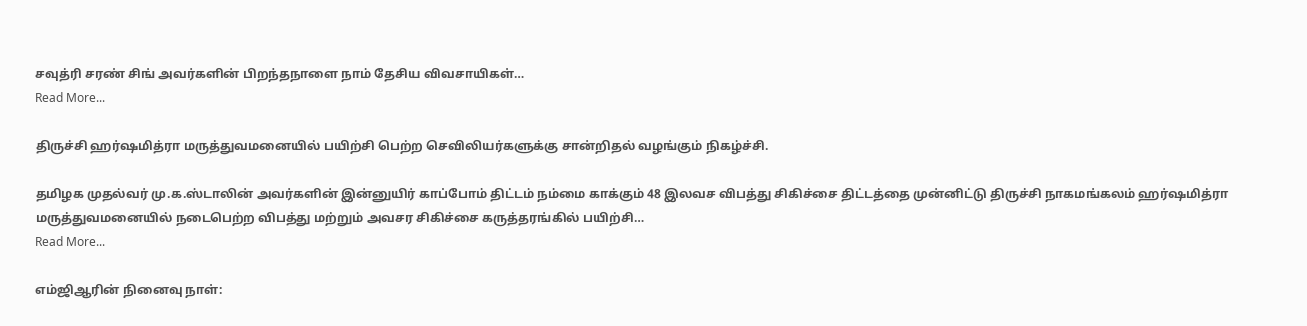சவுத்ரி சரண் சிங் அவர்களின் பிறந்தநாளை நாம் தேசிய விவசாயிகள்…
Read More...

திருச்சி ஹர்ஷமித்ரா மருத்துவமனையில் பயிற்சி பெற்ற செவிலியர்களுக்கு சான்றிதல் வழங்கும் நிகழ்ச்சி.

தமிழக முதல்வர் மு.க.ஸ்டாலின் அவர்களின் இன்னுயிர் காப்போம் திட்டம் நம்மை காக்கும் 48 இலவச விபத்து சிகிச்சை திட்டத்தை முன்னிட்டு திருச்சி நாகமங்கலம் ஹர்ஷமித்ரா மருத்துவமனையில் நடைபெற்ற விபத்து மற்றும் அவசர சிகிச்சை கருத்தரங்கில் பயிற்சி…
Read More...

எம்ஜிஆரின் நினைவு நாள்: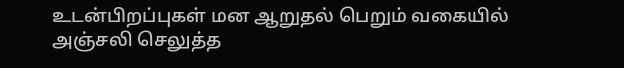உடன்பிறப்புகள் மன ஆறுதல் பெறும் வகையில் அஞ்சலி செலுத்த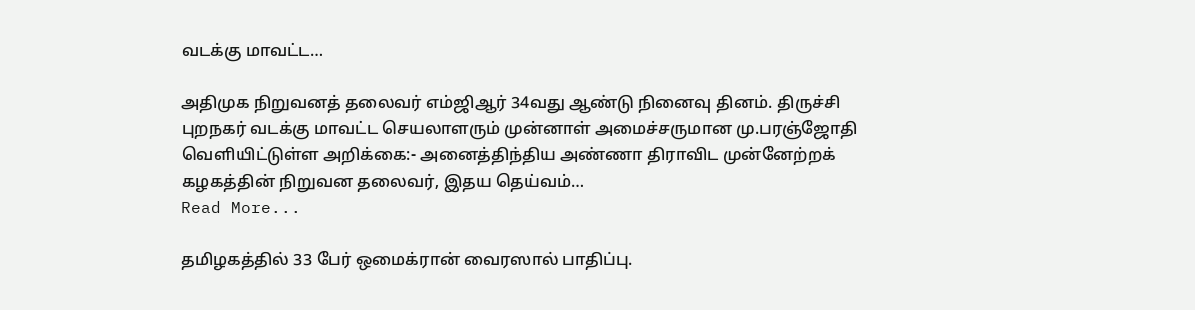வடக்கு மாவட்ட…

அதிமுக நிறுவனத் தலைவர் எம்ஜிஆர் 34வது ஆண்டு நினைவு தினம். திருச்சி புறநகர் வடக்கு மாவட்ட செயலாளரும் முன்னாள் அமைச்சருமான மு.பரஞ்ஜோதி வெளியிட்டுள்ள அறிக்கை:- அனைத்திந்திய அண்ணா திராவிட முன்னேற்றக் கழகத்தின் நிறுவன தலைவர், இதய தெய்வம்…
Read More...

தமிழகத்தில் 33 பேர் ஒமைக்ரான் வைரஸால் பாதிப்பு.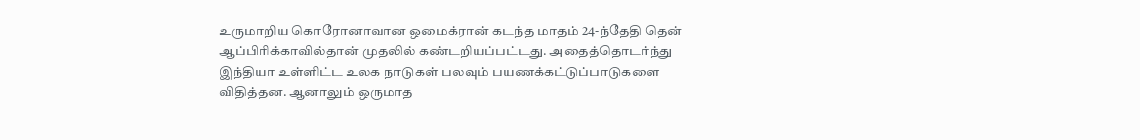உருமாறிய கொரோனாவான ஒமைக்ரான் கடந்த மாதம் 24-ந்தேதி தென் ஆப்பிரிக்காவில்தான் முதலில் கண்டறியப்பட்டது. அதைத்தொடர்ந்து இந்தியா உள்ளிட்ட உலக நாடுகள் பலவும் பயணக்கட்டுப்பாடுகளை விதித்தன. ஆனாலும் ஒருமாத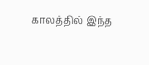காலத்தில் இந்த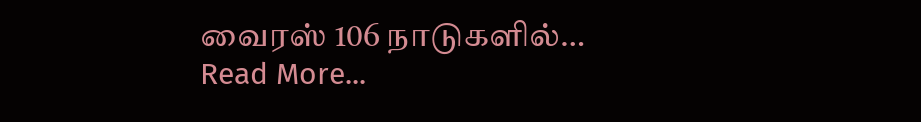வைரஸ் 106 நாடுகளில்…
Read More...